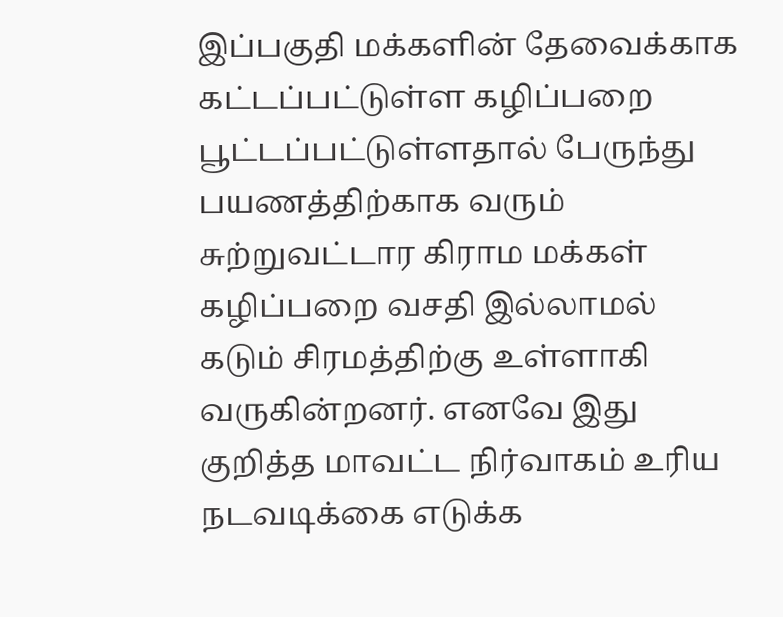இப்பகுதி மக்களின் தேவைக்காக கட்டப்பட்டுள்ள கழிப்பறை பூட்டப்பட்டுள்ளதால் பேருந்து பயணத்திற்காக வரும் சுற்றுவட்டார கிராம மக்கள் கழிப்பறை வசதி இல்லாமல் கடும் சிரமத்திற்கு உள்ளாகி வருகின்றனர். எனவே இது குறித்த மாவட்ட நிர்வாகம் உரிய நடவடிக்கை எடுக்க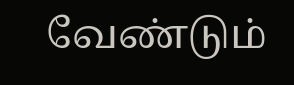வேண்டும்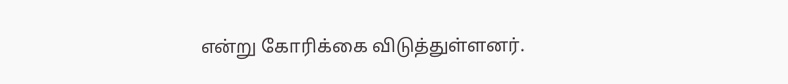என்று கோரிக்கை விடுத்துள்ளனர்.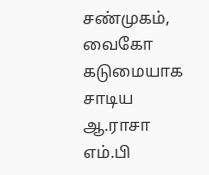சண்முகம், வைகோ கடுமையாக சாடிய ஆ.ராசா எம்.பி